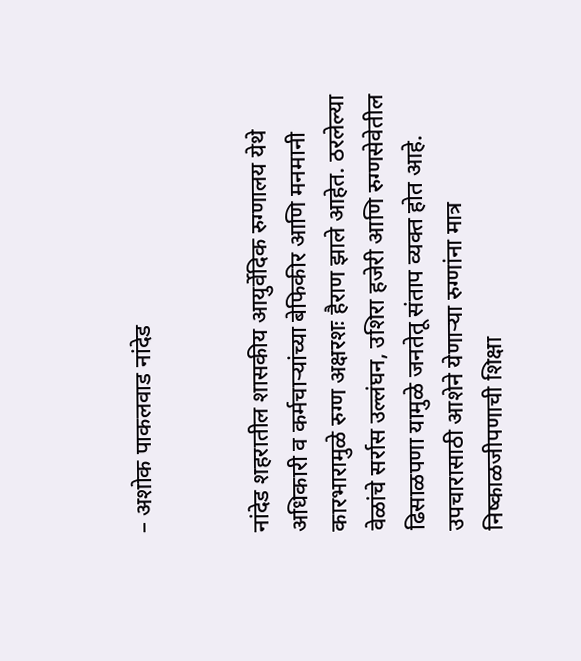– अशोक पाकलवाड नांदेड


नांदेड शहरातील शासकीय आयुर्वेदिक रुग्णालय येथे अधिकारी व कर्मचाऱ्यांच्या बेफिकीर आणि मनमानी कारभारामुळे रुग्ण अक्षरशः हैराण झाले आहेत. ठरलेल्या वेळांचे सर्रास उल्लंघन, उशिरा हजेरी आणि रुग्णसेवेतील ढिसाळपणा यामुळे जनतेतू संताप व्यक्त होत आहे. उपचारासाठी आशेने येणाऱ्या रुग्णांना मात्र निष्काळजीपणाची शिक्षा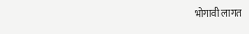भोगावी लागत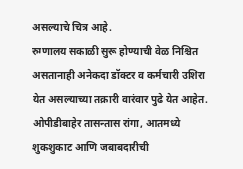असल्याचे चित्र आहे.
रुग्णालय सकाळी सुरू होण्याची वेळ निश्चित असतानाही अनेकदा डॉक्टर व कर्मचारी उशिरा येत असल्याच्या तक्रारी वारंवार पुढे येत आहेत. ओपीडीबाहेर तासन्तास रांगा, आतमध्ये शुकशुकाट आणि जबाबदारीची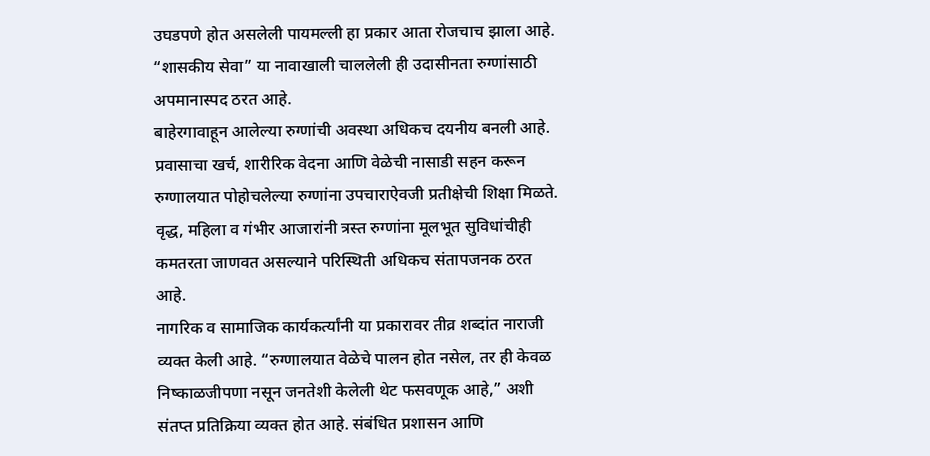उघडपणे होत असलेली पायमल्ली हा प्रकार आता रोजचाच झाला आहे. “शासकीय सेवा” या नावाखाली चाललेली ही उदासीनता रुग्णांसाठी अपमानास्पद ठरत आहे.
बाहेरगावाहून आलेल्या रुग्णांची अवस्था अधिकच दयनीय बनली आहे. प्रवासाचा खर्च, शारीरिक वेदना आणि वेळेची नासाडी सहन करून रुग्णालयात पोहोचलेल्या रुग्णांना उपचाराऐवजी प्रतीक्षेची शिक्षा मिळते. वृद्ध, महिला व गंभीर आजारांनी त्रस्त रुग्णांना मूलभूत सुविधांचीही कमतरता जाणवत असल्याने परिस्थिती अधिकच संतापजनक ठरत आहे.
नागरिक व सामाजिक कार्यकर्त्यांनी या प्रकारावर तीव्र शब्दांत नाराजी व्यक्त केली आहे. “रुग्णालयात वेळेचे पालन होत नसेल, तर ही केवळ निष्काळजीपणा नसून जनतेशी केलेली थेट फसवणूक आहे,” अशी संतप्त प्रतिक्रिया व्यक्त होत आहे. संबंधित प्रशासन आणि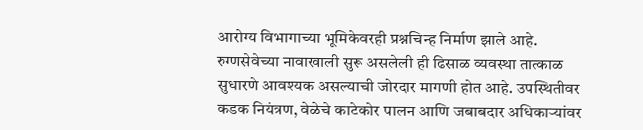आरोग्य विभागाच्या भूमिकेवरही प्रश्नचिन्ह निर्माण झाले आहे.
रुग्णसेवेच्या नावाखाली सुरू असलेली ही ढिसाळ व्यवस्था तात्काळ सुधारणे आवश्यक असल्याची जोरदार मागणी होत आहे. उपस्थितीवर कडक नियंत्रण, वेळेचे काटेकोर पालन आणि जबाबदार अधिकाऱ्यांवर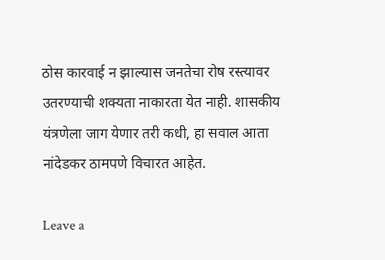ठोस कारवाई न झाल्यास जनतेचा रोष रस्त्यावर उतरण्याची शक्यता नाकारता येत नाही. शासकीय यंत्रणेला जाग येणार तरी कधी, हा सवाल आता नांदेडकर ठामपणे विचारत आहेत.

Leave a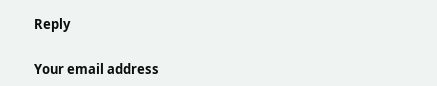Reply

Your email address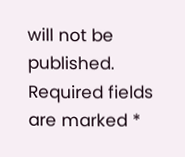will not be published. Required fields are marked *